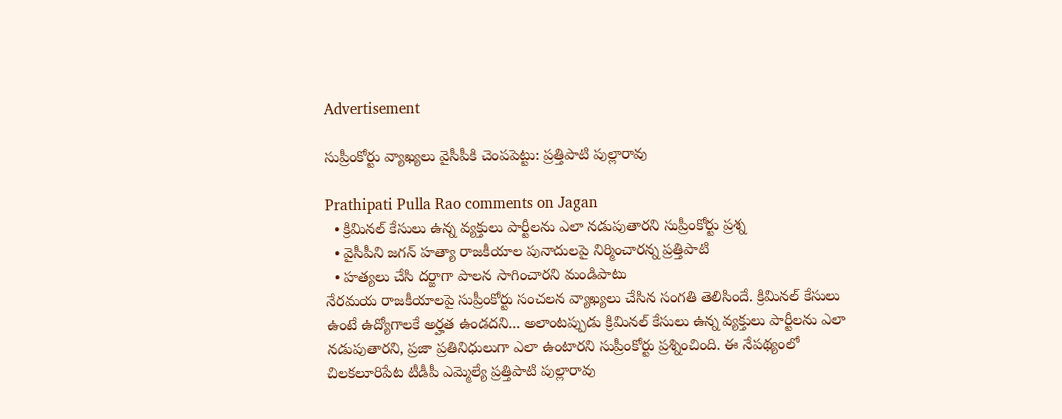Advertisement

సుప్రీంకోర్టు వ్యాఖ్యలు వైసీపీకి చెంపపెట్టు: ప్రత్తిపాటి పుల్లారావు

Prathipati Pulla Rao comments on Jagan
  • క్రిమినల్ కేసులు ఉన్న వ్యక్తులు పార్టీలను ఎలా నడుపుతారని సుప్రీంకోర్టు ప్రశ్న
  • వైసీపీని జగన్ హత్యా రాజకీయాల పునాదులపై నిర్మించారన్న ప్రత్తిపాటి
  • హత్యలు చేసి దర్జాగా పాలన సాగించారని మండిపాటు
నేరమయ రాజకీయాలపై సుప్రీంకోర్టు సంచలన వ్యాఖ్యలు చేసిన సంగతి తెలిసిందే. క్రిమినల్ కేసులు ఉంటే ఉద్యోగాలకే అర్హత ఉండదని... అలాంటప్పుడు క్రిమినల్ కేసులు ఉన్న వ్యక్తులు పార్టీలను ఎలా నడుపుతారని, ప్రజా ప్రతినిధులుగా ఎలా ఉంటారని సుప్రీంకోర్టు ప్రశ్నించింది. ఈ నేపథ్యంలో చిలకలూరిపేట టీడీపీ ఎమ్మెల్యే ప్రత్తిపాటి పుల్లారావు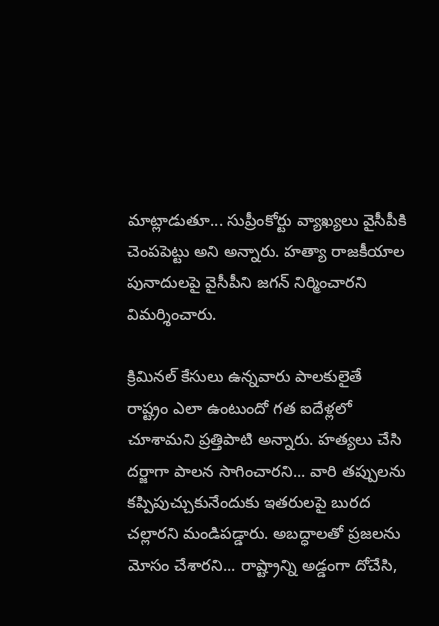మాట్లాడుతూ... సుప్రీంకోర్టు వ్యాఖ్యలు వైసీపీకి చెంపపెట్టు అని అన్నారు. హత్యా రాజకీయాల పునాదులపై వైసీపీని జగన్ నిర్మించారని విమర్శించారు.

క్రిమినల్ కేసులు ఉన్నవారు పాలకులైతే రాష్ట్రం ఎలా ఉంటుందో గత ఐదేళ్లలో చూశామని ప్రత్తిపాటి అన్నారు. హత్యలు చేసి దర్జాగా పాలన సాగించారని... వారి తప్పులను కప్పిపుచ్చుకునేందుకు ఇతరులపై బురద చల్లారని మండిపడ్డారు. అబద్ధాలతో ప్రజలను మోసం చేశారని... రాష్ట్రాన్ని అడ్డంగా దోచేసి,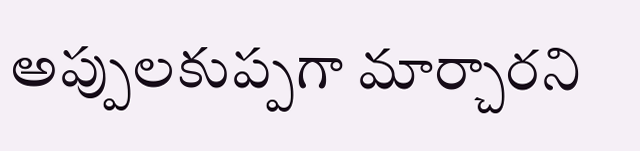అప్పులకుప్పగా మార్చారని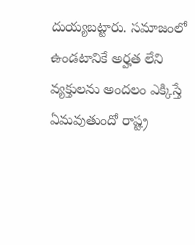దుయ్యబట్టారు. సమాజంలో ఉండటానికే అర్హత లేని వ్యక్తులను అందలం ఎక్కిస్తే ఏమవుతుందో రాష్ట్ర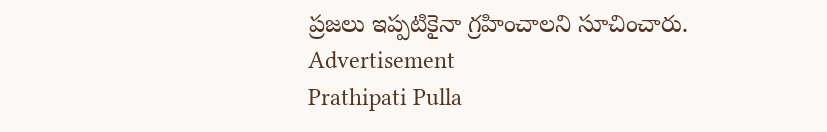ప్రజలు ఇప్పటికైనా గ్రహించాలని సూచించారు.
Advertisement
Prathipati Pulla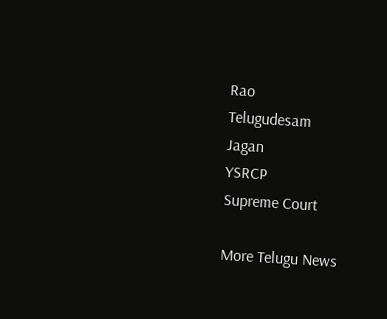Rao
Telugudesam
Jagan
YSRCP
Supreme Court

More Telugu News